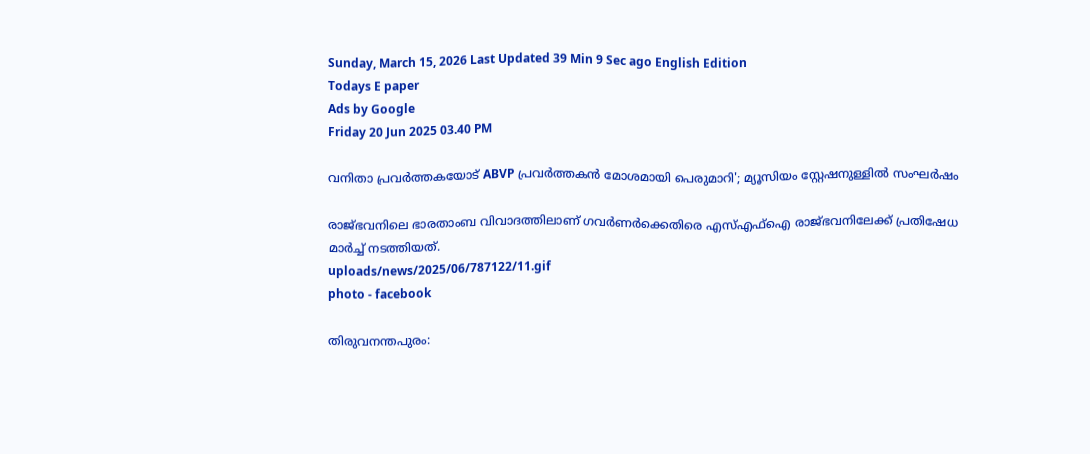Sunday, March 15, 2026 Last Updated 39 Min 9 Sec ago English Edition
Todays E paper
Ads by Google
Friday 20 Jun 2025 03.40 PM

വനിതാ പ്രവർത്തകയോട് ABVP പ്രവർത്തകൻ മോശമായി പെരുമാറി'; മ്യൂസിയം സ്റ്റേഷനുള്ളിൽ സംഘർഷം

രാജ്ഭവനിലെ ഭാരതാംബ വിവാദത്തിലാണ് ഗവര്‍ണര്‍ക്കെതിരെ എസ്എഫ്‌ഐ രാജ്ഭവനിലേക്ക് പ്രതിഷേധ മാര്‍ച്ച് നടത്തിയത്.
uploads/news/2025/06/787122/11.gif
photo - facebook

തിരുവനന്തപുരം: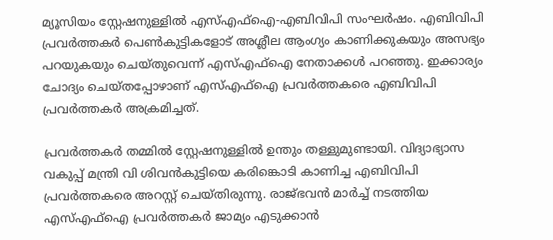മ്യൂസിയം സ്റ്റേഷനുള്ളില്‍ എസ്എഫ്‌ഐ-എബിവിപി സംഘര്‍ഷം. എബിവിപി പ്രവര്‍ത്തകര്‍ പെണ്‍കുട്ടികളോട് അശ്ലീല ആംഗ്യം കാണിക്കുകയും അസഭ്യം പറയുകയും ചെയ്തുവെന്ന് എസ്എഫ്‌ഐ നേതാക്കള്‍ പറഞ്ഞു. ഇക്കാര്യം ചോദ്യം ചെയ്തപ്പോഴാണ് എസ്എഫ്‌ഐ പ്രവർത്തകരെ എബിവിപി പ്രവര്‍ത്തകര്‍ അക്രമിച്ചത്.

പ്രവര്‍ത്തകര്‍ തമ്മില്‍ സ്റ്റേഷനുള്ളില്‍ ഉന്തും തള്ളുമുണ്ടായി. വിദ്യാഭ്യാസ വകുപ്പ് മന്ത്രി വി ശിവന്‍കുട്ടിയെ കരിങ്കൊടി കാണിച്ച എബിവിപി പ്രവര്‍ത്തകരെ അറസ്റ്റ് ചെയ്തിരുന്നു. രാജ്ഭവന്‍ മാര്‍ച്ച് നടത്തിയ എസ്എഫ്‌ഐ പ്രവര്‍ത്തകര്‍ ജാമ്യം എടുക്കാന്‍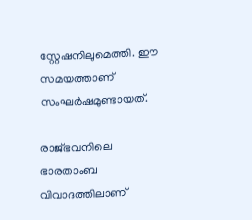സ്റ്റേഷനിലുമെത്തി. ഈ സമയത്താണ് സംഘര്‍ഷമുണ്ടായത്.

രാജ്ഭവനിലെ ഭാരതാംബ വിവാദത്തിലാണ്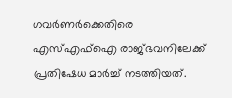ഗവര്‍ണര്‍ക്കെതിരെ എസ്എഫ്‌ഐ രാജ്ഭവനിലേക്ക് പ്രതിഷേധ മാര്‍ച്ച് നടത്തിയത്.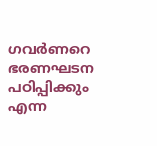ഗവര്‍ണറെ ഭരണഘടന പഠിപ്പിക്കും എന്ന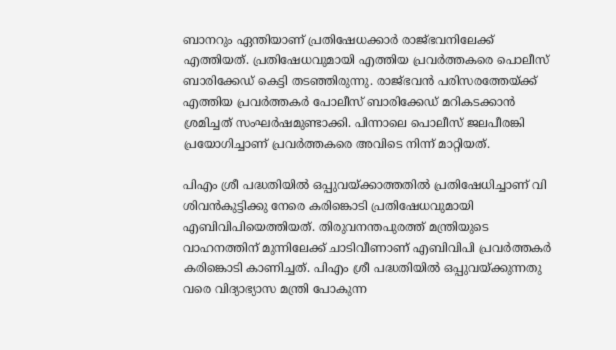ബാനറും ഏന്തിയാണ് പ്രതിഷേധക്കാര്‍ രാജ്ഭവനിലേക്ക് എത്തിയത്. പ്രതിഷേധവുമായി എത്തിയ പ്രവര്‍ത്തകരെ പൊലീസ് ബാരിക്കേഡ് കെട്ടി തടഞ്ഞിരുന്നു. രാജ്ഭവന്‍ പരിസരത്തേയ്ക്ക് എത്തിയ പ്രവര്‍ത്തകര്‍ പോലീസ്‌ ബാരിക്കേഡ് മറികടക്കാന്‍ ശ്രമിച്ചത് സംഘര്‍ഷമുണ്ടാക്കി. പിന്നാലെ പൊലീസ് ജലപീരങ്കി പ്രയോഗിച്ചാണ് പ്രവര്‍ത്തകരെ അവിടെ നിന്ന് മാറ്റിയത്.

പിഎം ശ്രീ പദ്ധതിയില്‍ ഒപ്പുവയ്ക്കാത്തതില്‍ പ്രതിഷേധിച്ചാണ് വി ശിവന്‍കുട്ടിക്കു നേരെ കരിങ്കൊടി പ്രതിഷേധവുമായി എബിവിപിയെത്തിയത്. തിരുവനന്തപുരത്ത് മന്ത്രിയുടെ വാഹനത്തിന് മുന്നിലേക്ക് ചാടിവീണാണ് എബിവിപി പ്രവര്‍ത്തകര്‍ കരിങ്കൊടി കാണിച്ചത്. പിഎം ശ്രീ പദ്ധതിയില്‍ ഒപ്പുവയ്ക്കുന്നതു വരെ വിദ്യാഭ്യാസ മന്ത്രി പോകുന്ന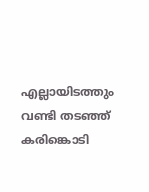എല്ലായിടത്തും വണ്ടി തടഞ്ഞ് കരിങ്കൊടി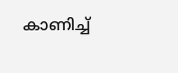കാണിച്ച്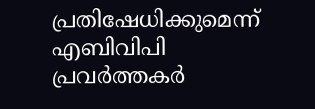പ്രതിഷേധിക്കുമെന്ന് എബിവിപി പ്രവര്‍ത്തകര്‍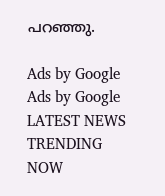പറഞ്ഞു.

Ads by Google
Ads by Google
LATEST NEWS
TRENDING NOW